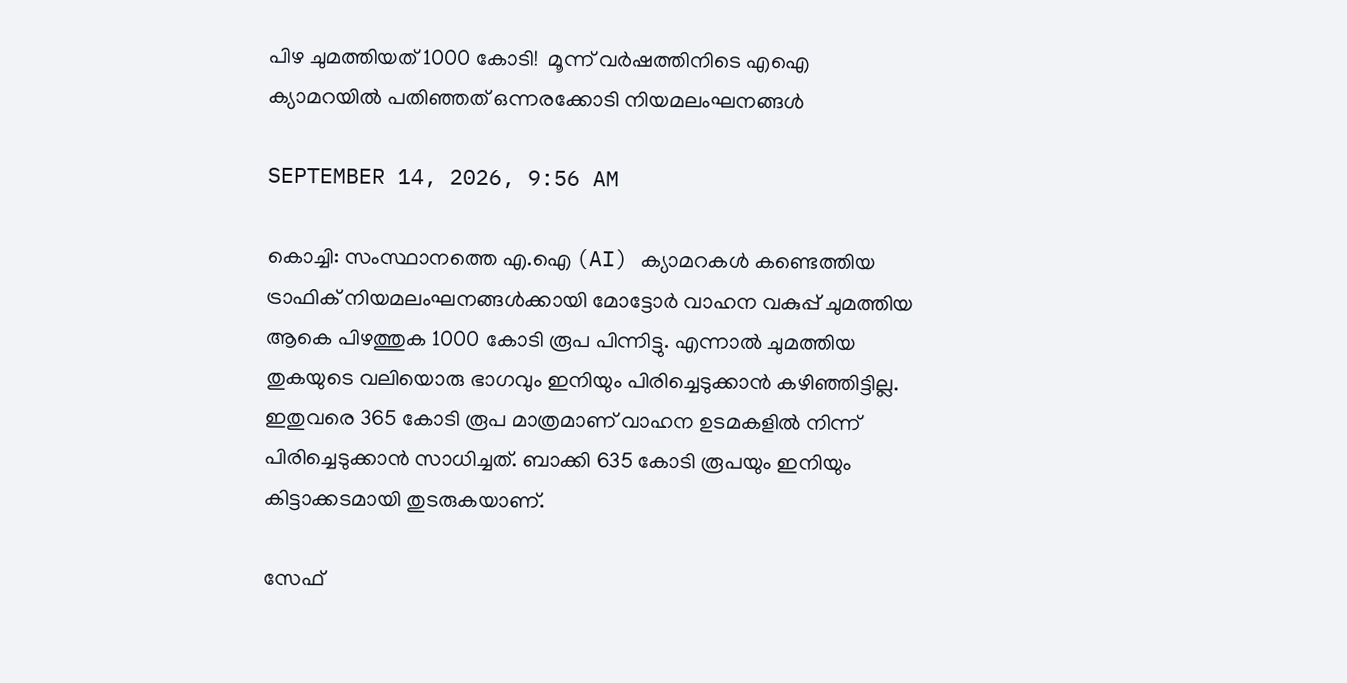പിഴ ചുമത്തിയത് 1000 കോടി!  മൂന്ന് വർഷത്തിനിടെ എഐ ക്യാമറയിൽ പതിഞ്ഞത് ഒന്നരക്കോടി നിയമലംഘനങ്ങൾ

SEPTEMBER 14, 2026, 9:56 AM

കൊച്ചി: സംസ്ഥാനത്തെ എ.ഐ (AI) ക്യാമറകൾ കണ്ടെത്തിയ ട്രാഫിക് നിയമലംഘനങ്ങൾക്കായി മോട്ടോർ വാഹന വകുപ്പ് ചുമത്തിയ ആകെ പിഴത്തുക 1000 കോടി രൂപ പിന്നിട്ടു. എന്നാൽ ചുമത്തിയ തുകയുടെ വലിയൊരു ഭാഗവും ഇനിയും പിരിച്ചെടുക്കാൻ കഴിഞ്ഞിട്ടില്ല. ഇതുവരെ 365 കോടി രൂപ മാത്രമാണ് വാഹന ഉടമകളിൽ നിന്ന് പിരിച്ചെടുക്കാൻ സാധിച്ചത്. ബാക്കി 635 കോടി രൂപയും ഇനിയും കിട്ടാക്കടമായി തുടരുകയാണ്.

സേഫ്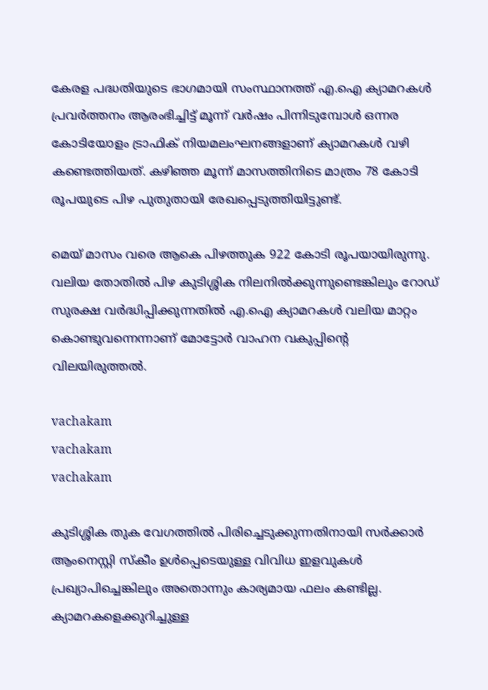കേരള പദ്ധതിയുടെ ഭാഗമായി സംസ്ഥാനത്ത് എ.ഐ ക്യാമറകൾ പ്രവർത്തനം ആരംഭിച്ചിട്ട് മൂന്ന് വർഷം പിന്നിടുമ്പോൾ ഒന്നര കോടിയോളം ട്രാഫിക് നിയമലംഘനങ്ങളാണ് ക്യാമറകൾ വഴി കണ്ടെത്തിയത്. കഴിഞ്ഞ മൂന്ന് മാസത്തിനിടെ മാത്രം 78 കോടി രൂപയുടെ പിഴ പുതുതായി രേഖപ്പെടുത്തിയിട്ടുണ്ട്.

മെയ് മാസം വരെ ആകെ പിഴത്തുക 922 കോടി രൂപയായിരുന്നു. വലിയ തോതിൽ പിഴ കുടിശ്ശിക നിലനിൽക്കുന്നുണ്ടെങ്കിലും റോഡ് സുരക്ഷ വർദ്ധിപ്പിക്കുന്നതിൽ എ.ഐ ക്യാമറകൾ വലിയ മാറ്റം കൊണ്ടുവന്നെന്നാണ് മോട്ടോർ വാഹന വകുപ്പിന്റെ വിലയിരുത്തൽ.

vachakam
vachakam
vachakam

കുടിശ്ശിക തുക വേഗത്തിൽ പിരിച്ചെടുക്കുന്നതിനായി സർക്കാർ ആംനെസ്റ്റി സ്കീം ഉൾപ്പെടെയുള്ള വിവിധ ഇളവുകൾ പ്രഖ്യാപിച്ചെങ്കിലും അതൊന്നും കാര്യമായ ഫലം കണ്ടില്ല. ക്യാമറകളെക്കുറിച്ചുള്ള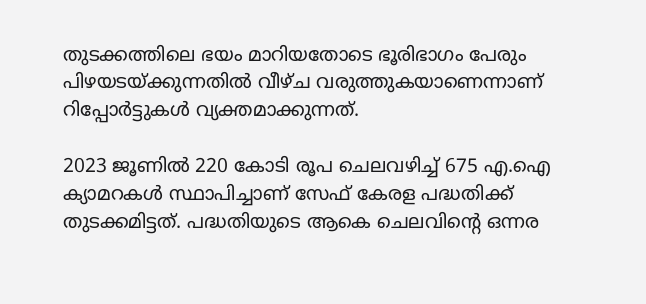തുടക്കത്തിലെ ഭയം മാറിയതോടെ ഭൂരിഭാഗം പേരും പിഴയടയ്ക്കുന്നതിൽ വീഴ്ച വരുത്തുകയാണെന്നാണ് റിപ്പോർട്ടുകൾ വ്യക്തമാക്കുന്നത്.

2023 ജൂണിൽ 220 കോടി രൂപ ചെലവഴിച്ച് 675 എ.ഐ ക്യാമറകൾ സ്ഥാപിച്ചാണ് സേഫ് കേരള പദ്ധതിക്ക് തുടക്കമിട്ടത്. പദ്ധതിയുടെ ആകെ ചെലവിന്റെ ഒന്നര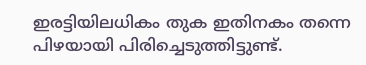ഇരട്ടിയിലധികം തുക ഇതിനകം തന്നെ പിഴയായി പിരിച്ചെടുത്തിട്ടുണ്ട്.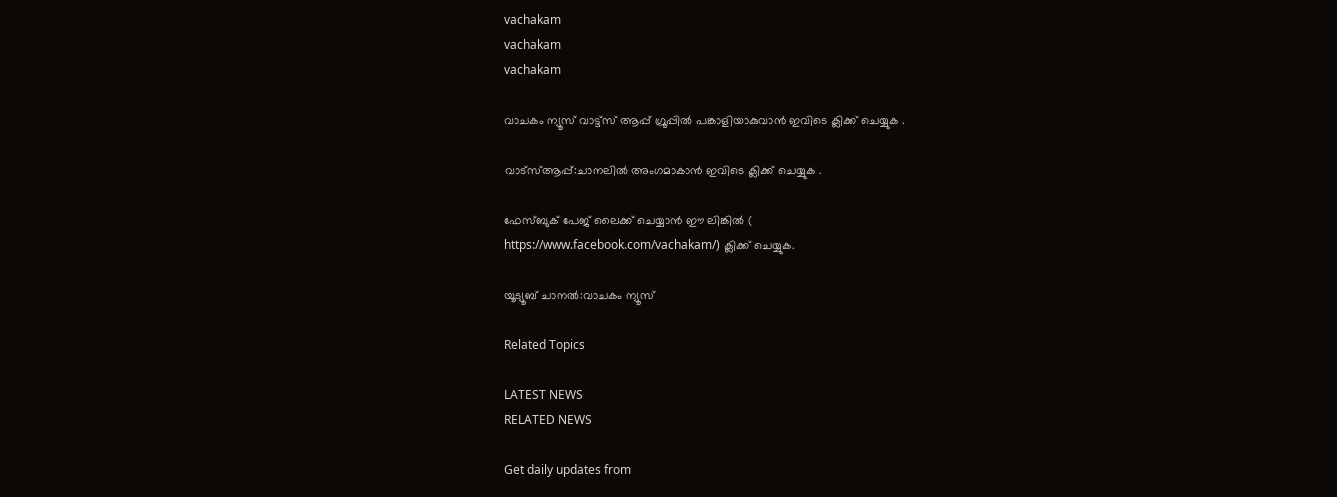vachakam
vachakam
vachakam

വാചകം ന്യൂസ് വാട്ട്സ് ആപ്പ് ഗ്രൂപ്പിൽ പങ്കാളിയാകുവാൻ ഇവിടെ ക്ലിക്ക് ചെയ്യുക .

വാട്സ്ആപ്പ്:ചാനലിൽ അംഗമാകാൻ ഇവിടെ ക്ലിക്ക് ചെയ്യുക .

ഫേസ്ബുക് പേജ് ലൈക്ക് ചെയ്യാൻ ഈ ലിങ്കിൽ (
https://www.facebook.com/vachakam/) ക്ലിക്ക് ചെയ്യുക.

യൂട്യൂബ് ചാനൽ:വാചകം ന്യൂസ്

Related Topics

LATEST NEWS
RELATED NEWS

Get daily updates from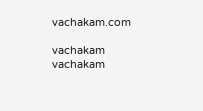vachakam.com

vachakam
vachakam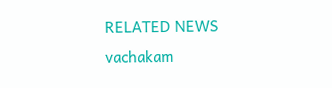RELATED NEWS
vachakam